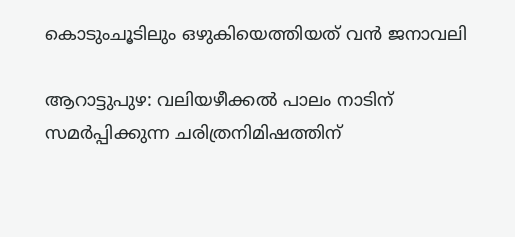കൊടുംചൂടിലും ഒഴുകിയെത്തിയത് വൻ ജനാവലി

ആറാട്ടുപുഴ: വലിയഴീക്കൽ പാലം നാടിന് സമർപ്പിക്കുന്ന ചരിത്രനിമിഷത്തിന്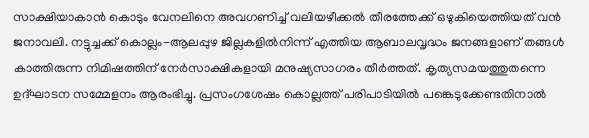സാക്ഷിയാകാൻ കൊടും വേനലിനെ അവഗണിച്ച് വലിയഴീക്കൽ തീരത്തേക്ക് ഒഴുകിയെത്തിയത് വൻ ജനാവലി. നട്ടുച്ചക്ക് കൊല്ലം-ആലപ്പുഴ ജില്ലകളിൽനിന്ന് എത്തിയ ആബാലവൃദ്ധം ജനങ്ങളാണ് തങ്ങൾ കാത്തിരുന്ന നിമിഷത്തിന് നേർസാക്ഷികളായി മനുഷ്യസാഗരം തീർത്തത്. കൃത്യസമയത്തുതന്നെ ഉദ്ഘാടന സമ്മേളനം ആരംഭിച്ചു. പ്രസംഗശേഷം കൊല്ലത്ത് പരിപാടിയിൽ പങ്കെടുക്കേണ്ടതിനാൽ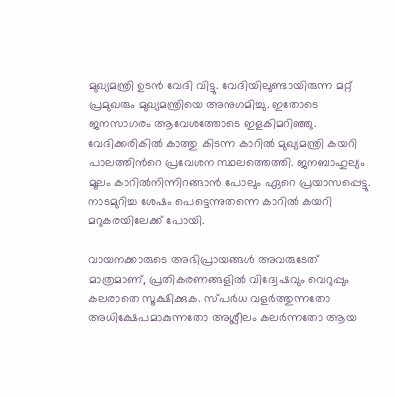മുഖ്യമന്ത്രി ഉടൻ വേദി വിട്ടു. വേദിയിലുണ്ടായിരുന്ന മറ്റ് പ്രമുഖരും മുഖ്യമന്ത്രിയെ അനുഗമിച്ചു. ഇതോടെ ജനസാഗരം ആവേശത്തോടെ ഇളകിമറിഞ്ഞു. വേദിക്കരികിൽ കാത്തു കിടന്ന കാറിൽ മുഖ്യമന്ത്രി കയറി പാലത്തിന്‍റെ പ്രവേശന സ്ഥലത്തെത്തി. ജനബാഹുല്യം മൂലം കാറിൽനിന്നിറങ്ങാൻ പോലും ഏറെ പ്രയാസപ്പെട്ടു. നാടമുറിച്ച ശേഷം പെട്ടെന്നുതന്നെ കാറിൽ കയറി മറുകരയിലേക്ക് പോയി.

വായനക്കാരുടെ അഭിപ്രായങ്ങള്‍ അവരുടേത് മാത്രമാണ്, പ്രതികരണങ്ങളിൽ വിദ്വേഷവും വെറുപ്പും കലരാതെ സൂക്ഷിക്കുക. സ്പർധ വളർത്തുന്നതോ അധിക്ഷേപമാകുന്നതോ അശ്ലീലം കലർന്നതോ ആയ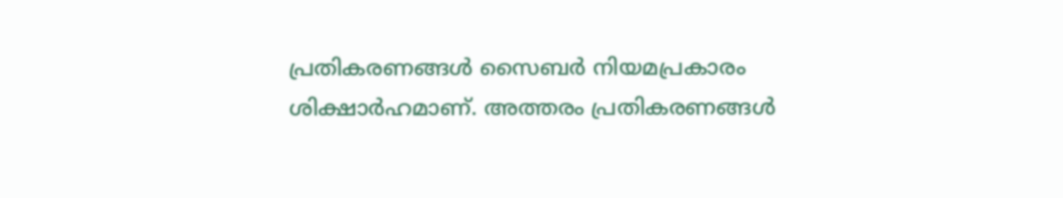പ്രതികരണങ്ങൾ സൈബർ നിയമപ്രകാരം ശിക്ഷാർഹമാണ്. അത്തരം പ്രതികരണങ്ങൾ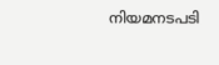നിയമനടപടി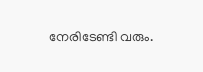നേരിടേണ്ടി വരും.